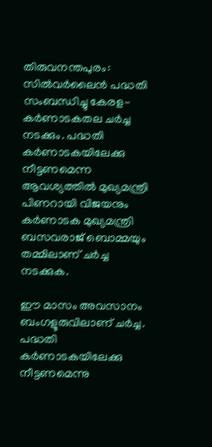തിരുവനന്തപുരം: സില്‍വര്‍ലൈന്‍ പദ്ധതി സംബന്ധിച്ചു കേരള-കര്‍ണാടകതല ചര്‍ച്ച നടക്കും. പദ്ധതി കര്‍ണാടകയിലേക്കു നീട്ടണമെന്ന ആവശ്യത്തില്‍ മുഖ്യമന്ത്രി പിണറായി വിജയനും കര്‍ണാടക മുഖ്യമന്ത്രി ബസവരാജ് ബൊമ്മയും തമ്മിലാണ് ചര്‍ച്ച നടക്കുക.

ഈ മാസം അവസാനം ബംഗളൂരുവിലാണ് ചര്‍ച്ച. പദ്ധതി കര്‍ണാടകയിലേക്കു നീട്ടണമെന്നു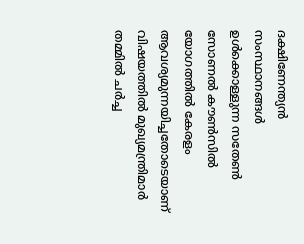ദക്ഷിണേന്ത്യന്‍ സംസ്ഥാനങ്ങള്‍ ഉള്‍ക്കൊള്ളുന്ന സതേണ്‍ സോണല്‍ കൗണ്‍സില്‍ യോഗത്തില്‍ കേരളം ആവശ്യമുന്നയിച്ചതോടെയാണ് വിഷയത്തില്‍ മുഖ്യമന്ത്രിമാര്‍ തമ്മില്‍ ചര്‍ച്ച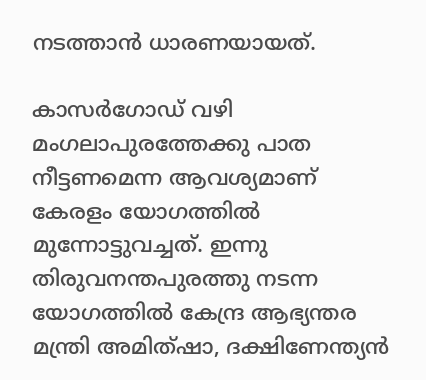നടത്താന്‍ ധാരണയായത്.

കാസര്‍ഗോഡ് വഴി മംഗലാപുരത്തേക്കു പാത നീട്ടണമെന്ന ആവശ്യമാണ് കേരളം യോഗത്തില്‍ മുന്നോട്ടുവച്ചത്. ഇന്നു തിരുവനന്തപുരത്തു നടന്ന യോഗത്തില്‍ കേന്ദ്ര ആഭ്യന്തര മന്ത്രി അമിത്ഷാ, ദക്ഷിണേന്ത്യന്‍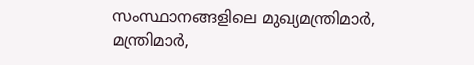സംസ്ഥാനങ്ങളിലെ മുഖ്യമന്ത്രിമാര്‍, മന്ത്രിമാര്‍,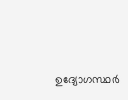ഉദ്യോഗസ്ഥര്‍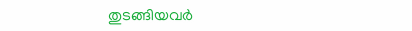തുടങ്ങിയവര്‍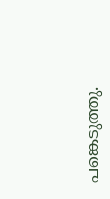പങ്കെടുത്തു.